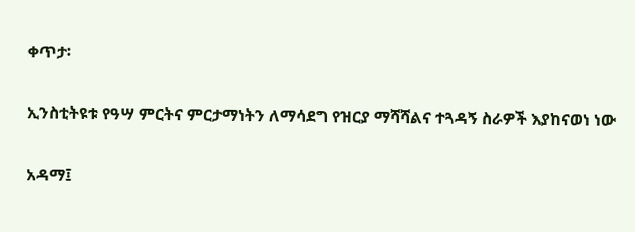ቀጥታ፡

ኢንስቲትዩቱ የዓሣ ምርትና ምርታማነትን ለማሳደግ የዝርያ ማሻሻልና ተጓዳኝ ስራዎች እያከናወነ ነው

አዳማ፤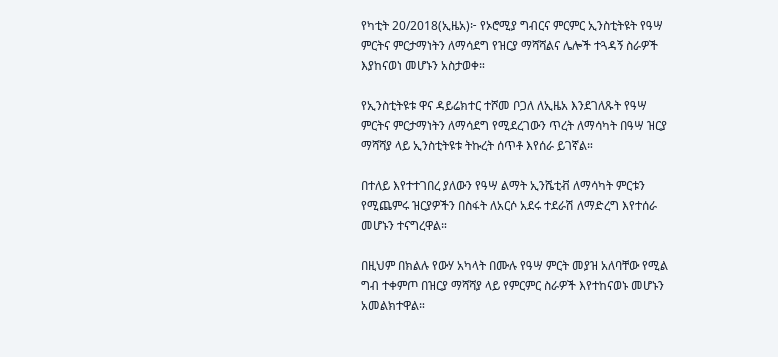የካቲት 20/2018(ኢዜአ)፦ የኦሮሚያ ግብርና ምርምር ኢንስቲትዩት የዓሣ ምርትና ምርታማነትን ለማሳደግ የዝርያ ማሻሻልና ሌሎች ተጓዳኝ ስራዎች እያከናወነ መሆኑን አስታወቀ።

የኢንስቲትዩቱ ዋና ዳይሬክተር ተሾመ ቦጋለ ለኢዜአ እንደገለጹት የዓሣ ምርትና ምርታማነትን ለማሳደግ የሚደረገውን ጥረት ለማሳካት በዓሣ ዝርያ ማሻሻያ ላይ ኢንስቲትዩቱ ትኩረት ሰጥቶ እየሰራ ይገኛል።

በተለይ እየተተገበረ ያለውን የዓሣ ልማት ኢንሼቲቭ ለማሳካት ምርቱን የሚጨምሩ ዝርያዎችን በስፋት ለአርሶ አደሩ ተደራሽ ለማድረግ እየተሰራ መሆኑን ተናግረዋል።

በዚህም በክልሉ የውሃ አካላት በሙሉ የዓሣ ምርት መያዝ አለባቸው የሚል ግብ ተቀምጦ በዝርያ ማሻሻያ ላይ የምርምር ስራዎች እየተከናወኑ መሆኑን አመልክተዋል።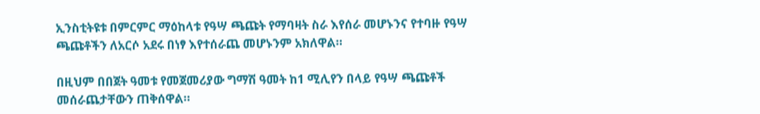ኢንስቲትዩቱ በምርምር ማዕከላቱ የዓሣ ጫጩት የማባዛት ስራ እየሰራ መሆኑንና የተባዙ የዓሣ ጫጩቶችን ለአርሶ አደሩ በነፃ እየተሰራጨ መሆኑንም አክለዋል።

በዚህም በበጀት ዓመቱ የመጀመሪያው ግማሽ ዓመት ከ1 ሚሊየን በላይ የዓሣ ጫጩቶች መሰራጨታቸውን ጠቅሰዋል።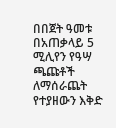በበጀት ዓመቱ በአጠቃላይ 5 ሚሊየን የዓሣ ጫጩቶች ለማሰራጨት የተያዘውን እቅድ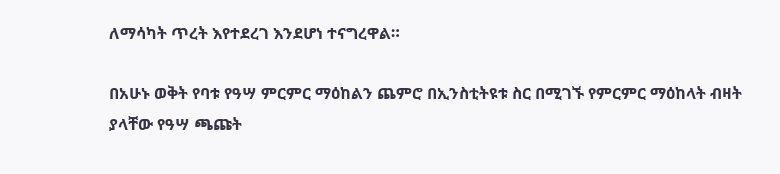ለማሳካት ጥረት እየተደረገ እንደሆነ ተናግረዋል።

በአሁኑ ወቅት የባቱ የዓሣ ምርምር ማዕከልን ጨምሮ በኢንስቲትዩቱ ስር በሚገኙ የምርምር ማዕከላት ብዛት ያላቸው የዓሣ ጫጩት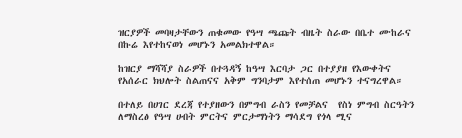ዝርያዎች መባዛታቸውን ጠቁመው የዓሣ ጫጩት ብዜት ስራው በቤተ ሙከራና በኩሬ እየተከናወነ መሆኑን አመልክተዋል።

ከዝርያ ማሻሻያ ስራዎች በተጓዳኝ ከዓሣ እርባታ ጋር በተያያዘ የእውቀትና የአሰራር ክህሎት ስልጠናና አቅም ግንባታም እየተሰጠ መሆኑን ተናግረዋል።

በተለይ በሀገር ደረጃ የተያዘውን በምግብ ራስን የመቻልና  የስነ ምግብ ስርዓትን ለማስረፅ የዓሣ ሀብት ምርትና ምርታማነትን ማሳደግ የጎላ ሚና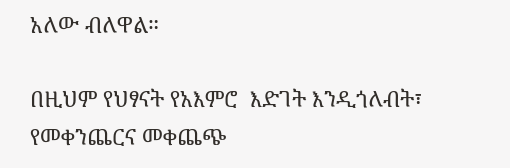አለው ብለዋል።

በዚህም የህፃናት የአእምሮ  እድገት እንዲጎለብት፣ የመቀንጨርና መቀጨጭ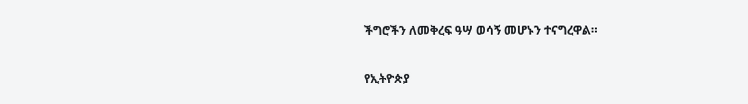ችግሮችን ለመቅረፍ ዓሣ ወሳኝ መሆኑን ተናግረዋል።

የኢትዮጵያ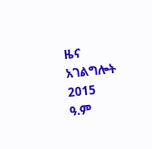ዜና አገልግሎት
2015
ዓ.ም